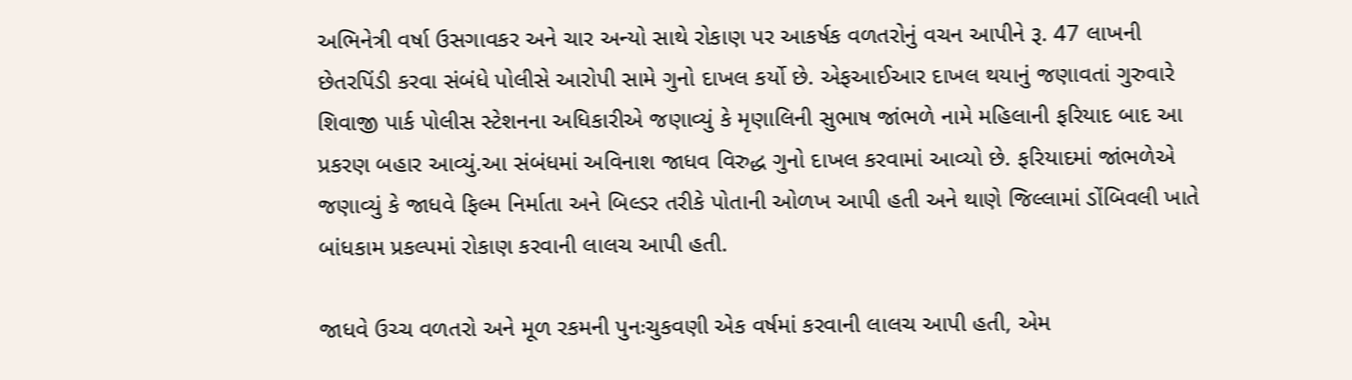અભિનેત્રી વર્ષા ઉસગાવકર અને ચાર અન્યો સાથે રોકાણ પર આકર્ષક વળતરોનું વચન આપીને રૂ. 47 લાખની છેતરપિંડી કરવા સંબંધે પોલીસે આરોપી સામે ગુનો દાખલ કર્યો છે. એફઆઈઆર દાખલ થયાનું જણાવતાં ગુરુવારે શિવાજી પાર્ક પોલીસ સ્ટેશનના અધિકારીએ જણાવ્યું કે મૃણાલિની સુભાષ જાંભળે નામે મહિલાની ફરિયાદ બાદ આ પ્રકરણ બહાર આવ્યું.આ સંબંધમાં અવિનાશ જાધવ વિરુદ્ધ ગુનો દાખલ કરવામાં આવ્યો છે. ફરિયાદમાં જાંભળેએ જણાવ્યું કે જાધવે ફિલ્મ નિર્માતા અને બિલ્ડર તરીકે પોતાની ઓળખ આપી હતી અને થાણે જિલ્લામાં ડોંબિવલી ખાતે બાંધકામ પ્રકલ્પમાં રોકાણ કરવાની લાલચ આપી હતી.

જાધવે ઉચ્ચ વળતરો અને મૂળ રકમની પુનઃચુકવણી એક વર્ષમાં કરવાની લાલચ આપી હતી, એમ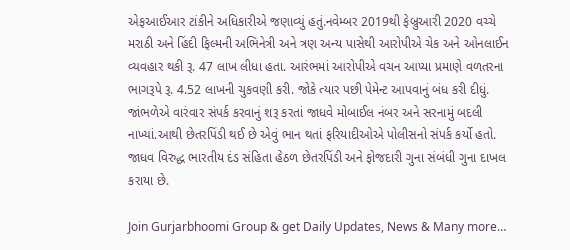એફઆઈઆર ટાંકીને અધિકારીએ જણાવ્યું હતું.નવેમ્બર 2019થી ફેબ્રુઆરી 2020 વચ્ચે મરાઠી અને હિંદી ફિલ્મની અભિનેત્રી અને ત્રણ અન્ય પાસેથી આરોપીએ ચેક અને ઓનલાઈન વ્યવહાર થકી રૂ. 47 લાખ લીધા હતા. આરંભમાં આરોપીએ વચન આપ્યા પ્રમાણે વળતરના ભાગરૂપે રૂ. 4.52 લાખની ચુકવણી કરી. જોકે ત્યાર પછી પેમેન્ટ આપવાનું બંધ કરી દીધું. જાંભળેએ વારંવાર સંપર્ક કરવાનું શરૂ કરતાં જાધવે મોબાઈલ નંબર અને સરનામું બદલી નાખ્યાં.આથી છેતરપિંડી થઈ છે એવું ભાન થતાં ફરિયાદીઓએ પોલીસનો સંપર્ક કર્યો હતો. જાધવ વિરુદ્ધ ભારતીય દંડ સંહિતા હેઠળ છેતરપિંડી અને ફોજદારી ગુના સંબંધી ગુના દાખલ કરાયા છે.

Join Gurjarbhoomi Group & get Daily Updates, News & Many more…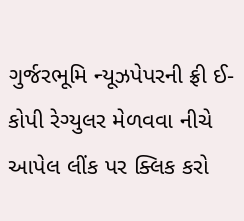ગુર્જરભૂમિ ન્યૂઝપેપરની ફ્રી ઈ-કોપી રેગ્યુલર મેળવવા નીચે આપેલ લીંક પર ક્લિક કરો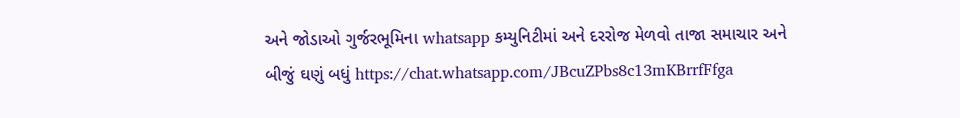અને જોડાઓ ગુર્જરભૂમિના whatsapp કમ્યુનિટીમાં અને દરરોજ મેળવો તાજા સમાચાર અને બીજું ઘણું બધું https://chat.whatsapp.com/JBcuZPbs8c13mKBrrfFfga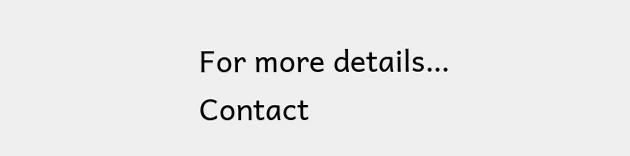For more details… Contact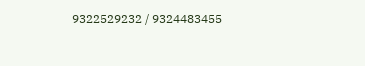9322529232 / 9324483455